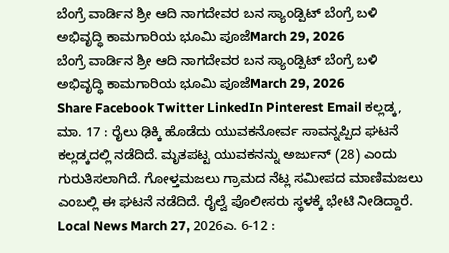ಬೆಂಗ್ರೆ ವಾರ್ಡಿನ ಶ್ರೀ ಆದಿ ನಾಗದೇವರ ಬನ ಸ್ಯಾಂಡ್ಪಿಟ್ ಬೆಂಗ್ರೆ ಬಳಿ ಅಭಿವೃದ್ಧಿ ಕಾಮಗಾರಿಯ ಭೂಮಿ ಪೂಜೆMarch 29, 2026
ಬೆಂಗ್ರೆ ವಾರ್ಡಿನ ಶ್ರೀ ಆದಿ ನಾಗದೇವರ ಬನ ಸ್ಯಾಂಡ್ಪಿಟ್ ಬೆಂಗ್ರೆ ಬಳಿ ಅಭಿವೃದ್ಧಿ ಕಾಮಗಾರಿಯ ಭೂಮಿ ಪೂಜೆMarch 29, 2026
Share Facebook Twitter LinkedIn Pinterest Email ಕಲ್ಲಡ್ಕ, ಮಾ. 17 : ರೈಲು ಢಿಕ್ಕಿ ಹೊಡೆದು ಯುವಕನೋರ್ವ ಸಾವನ್ನಪ್ಪಿದ ಘಟನೆ ಕಲ್ಲಡ್ಕದಲ್ಲಿ ನಡೆದಿದೆ. ಮೃತಪಟ್ಟ ಯುವಕನನ್ನು ಅರ್ಜುನ್ (28) ಎಂದು ಗುರುತಿಸಲಾಗಿದೆ. ಗೋಳ್ತಮಜಲು ಗ್ರಾಮದ ನೆಟ್ಲ ಸಮೀಪದ ಮಾಣಿಮಜಲು ಎಂಬಲ್ಲಿ ಈ ಘಟನೆ ನಡೆದಿದೆ. ರೈಲ್ವೆ ಪೊಲೀಸರು ಸ್ಥಳಕ್ಕೆ ಭೇಟಿ ನೀಡಿದ್ದಾರೆ.
Local News March 27, 2026ಎ. 6-12 :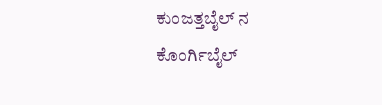ಕುಂಜತ್ತಬೈಲ್ ನ ಕೊಂರ್ಗಿಬೈಲ್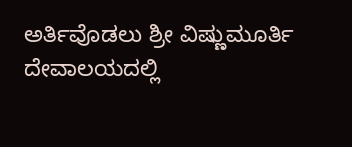ಅರ್ತಿವೊಡಲು ಶ್ರೀ ವಿಷ್ಣುಮೂರ್ತಿ ದೇವಾಲಯದಲ್ಲಿ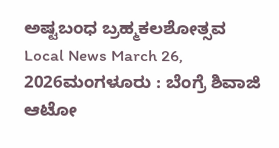ಅಷ್ಟಬಂಧ ಬ್ರಹ್ಮಕಲಶೋತ್ಸವ
Local News March 26, 2026ಮಂಗಳೂರು : ಬೆಂಗ್ರೆ ಶಿವಾಜಿ ಆಟೋ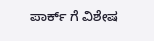ಪಾರ್ಕ್ ಗೆ ವಿಶೇಷ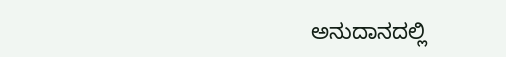ಅನುದಾನದಲ್ಲಿ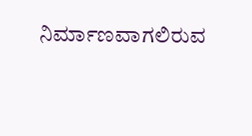ನಿರ್ಮಾಣವಾಗಲಿರುವ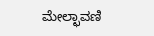ಮೇಲ್ಛಾವಣಿ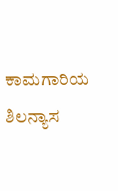ಕಾಮಗಾರಿಯ ಶಿಲನ್ಯಾಸ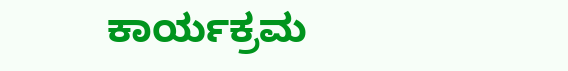ಕಾರ್ಯಕ್ರಮ